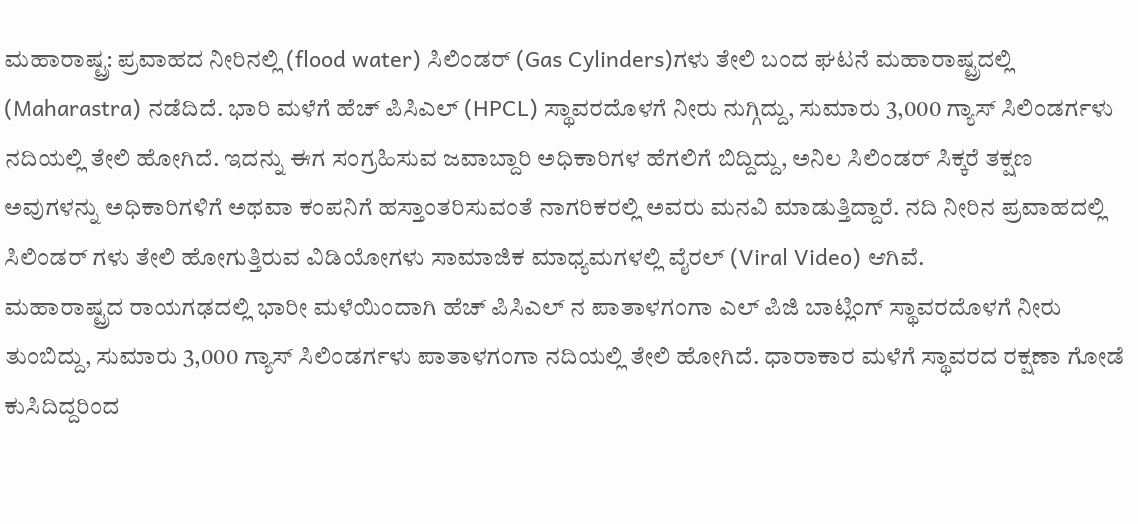ಮಹಾರಾಷ್ಟ್ರ: ಪ್ರವಾಹದ ನೀರಿನಲ್ಲಿ (flood water) ಸಿಲಿಂಡರ್ (Gas Cylinders)ಗಳು ತೇಲಿ ಬಂದ ಘಟನೆ ಮಹಾರಾಷ್ಟ್ರದಲ್ಲಿ (Maharastra) ನಡೆದಿದೆ. ಭಾರಿ ಮಳೆಗೆ ಹೆಚ್ ಪಿಸಿಎಲ್ (HPCL) ಸ್ಥಾವರದೊಳಗೆ ನೀರು ನುಗ್ಗಿದ್ದು, ಸುಮಾರು 3,000 ಗ್ಯಾಸ್ ಸಿಲಿಂಡರ್ಗಳು ನದಿಯಲ್ಲಿ ತೇಲಿ ಹೋಗಿದೆ. ಇದನ್ನು ಈಗ ಸಂಗ್ರಹಿಸುವ ಜವಾಬ್ದಾರಿ ಅಧಿಕಾರಿಗಳ ಹೆಗಲಿಗೆ ಬಿದ್ದಿದ್ದು, ಅನಿಲ ಸಿಲಿಂಡರ್ ಸಿಕ್ಕರೆ ತಕ್ಷಣ ಅವುಗಳನ್ನು ಅಧಿಕಾರಿಗಳಿಗೆ ಅಥವಾ ಕಂಪನಿಗೆ ಹಸ್ತಾಂತರಿಸುವಂತೆ ನಾಗರಿಕರಲ್ಲಿ ಅವರು ಮನವಿ ಮಾಡುತ್ತಿದ್ದಾರೆ. ನದಿ ನೀರಿನ ಪ್ರವಾಹದಲ್ಲಿ ಸಿಲಿಂಡರ್ ಗಳು ತೇಲಿ ಹೋಗುತ್ತಿರುವ ವಿಡಿಯೋಗಳು ಸಾಮಾಜಿಕ ಮಾಧ್ಯಮಗಳಲ್ಲಿ ವೈರಲ್ (Viral Video) ಆಗಿವೆ.
ಮಹಾರಾಷ್ಟ್ರದ ರಾಯಗಢದಲ್ಲಿ ಭಾರೀ ಮಳೆಯಿಂದಾಗಿ ಹೆಚ್ ಪಿಸಿಎಲ್ ನ ಪಾತಾಳಗಂಗಾ ಎಲ್ ಪಿಜಿ ಬಾಟ್ಲಿಂಗ್ ಸ್ಥಾವರದೊಳಗೆ ನೀರು ತುಂಬಿದ್ದು, ಸುಮಾರು 3,000 ಗ್ಯಾಸ್ ಸಿಲಿಂಡರ್ಗಳು ಪಾತಾಳಗಂಗಾ ನದಿಯಲ್ಲಿ ತೇಲಿ ಹೋಗಿದೆ. ಧಾರಾಕಾರ ಮಳೆಗೆ ಸ್ಥಾವರದ ರಕ್ಷಣಾ ಗೋಡೆ ಕುಸಿದಿದ್ದರಿಂದ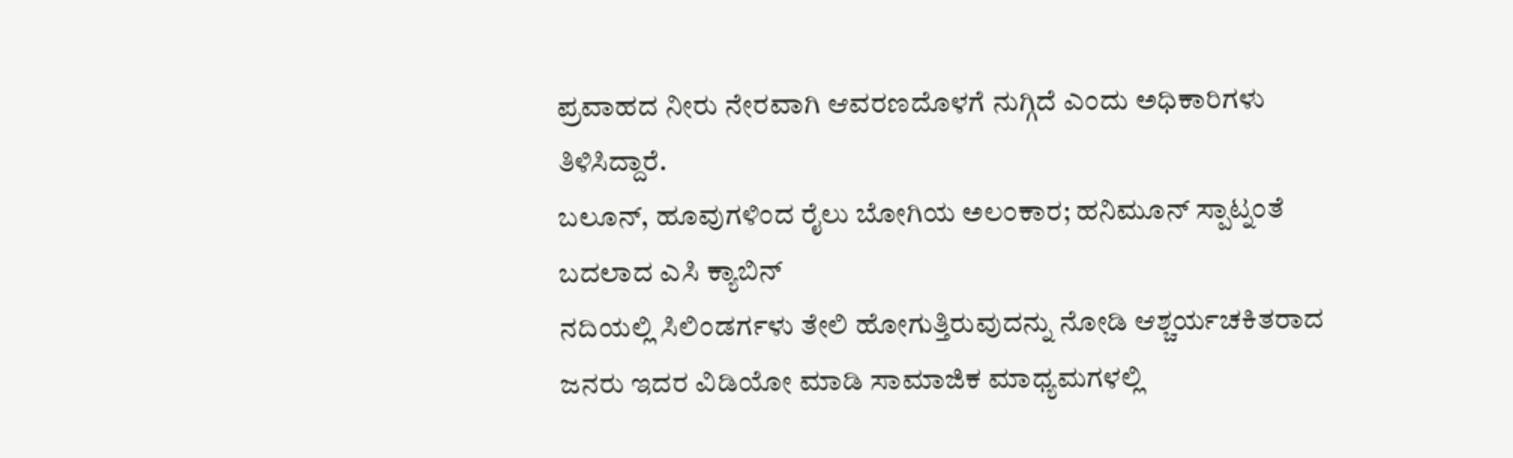ಪ್ರವಾಹದ ನೀರು ನೇರವಾಗಿ ಆವರಣದೊಳಗೆ ನುಗ್ಗಿದೆ ಎಂದು ಅಧಿಕಾರಿಗಳು ತಿಳಿಸಿದ್ದಾರೆ.
ಬಲೂನ್, ಹೂವುಗಳಿಂದ ರೈಲು ಬೋಗಿಯ ಅಲಂಕಾರ; ಹನಿಮೂನ್ ಸ್ಪಾಟ್ನಂತೆ ಬದಲಾದ ಎಸಿ ಕ್ಯಾಬಿನ್
ನದಿಯಲ್ಲಿ ಸಿಲಿಂಡರ್ಗಳು ತೇಲಿ ಹೋಗುತ್ತಿರುವುದನ್ನು ನೋಡಿ ಆಶ್ಚರ್ಯಚಕಿತರಾದ ಜನರು ಇದರ ವಿಡಿಯೋ ಮಾಡಿ ಸಾಮಾಜಿಕ ಮಾಧ್ಯಮಗಳಲ್ಲಿ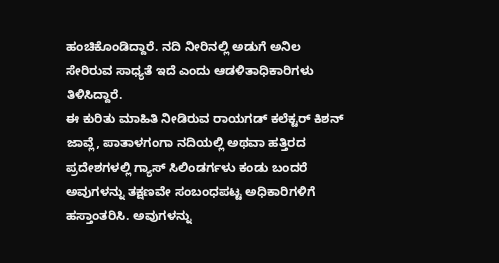ಹಂಚಿಕೊಂಡಿದ್ದಾರೆ. ನದಿ ನೀರಿನಲ್ಲಿ ಅಡುಗೆ ಅನಿಲ ಸೇರಿರುವ ಸಾಧ್ಯತೆ ಇದೆ ಎಂದು ಆಡಳಿತಾಧಿಕಾರಿಗಳು ತಿಳಿಸಿದ್ದಾರೆ.
ಈ ಕುರಿತು ಮಾಹಿತಿ ನೀಡಿರುವ ರಾಯಗಡ್ ಕಲೆಕ್ಟರ್ ಕಿಶನ್ ಜಾವ್ಲೆ, ಪಾತಾಳಗಂಗಾ ನದಿಯಲ್ಲಿ ಅಥವಾ ಹತ್ತಿರದ ಪ್ರದೇಶಗಳಲ್ಲಿ ಗ್ಯಾಸ್ ಸಿಲಿಂಡರ್ಗಳು ಕಂಡು ಬಂದರೆ ಅವುಗಳನ್ನು ತಕ್ಷಣವೇ ಸಂಬಂಧಪಟ್ಟ ಅಧಿಕಾರಿಗಳಿಗೆ ಹಸ್ತಾಂತರಿಸಿ. ಅವುಗಳನ್ನು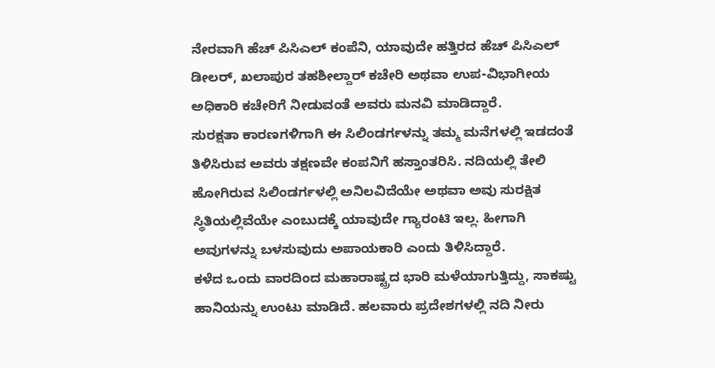ನೇರವಾಗಿ ಹೆಚ್ ಪಿಸಿಎಲ್ ಕಂಪೆನಿ, ಯಾವುದೇ ಹತ್ತಿರದ ಹೆಚ್ ಪಿಸಿಎಲ್ ಡೀಲರ್, ಖಲಾಪುರ ತಹಶೀಲ್ದಾರ್ ಕಚೇರಿ ಅಥವಾ ಉಪ-ವಿಭಾಗೀಯ ಅಧಿಕಾರಿ ಕಚೇರಿಗೆ ನೀಡುವಂತೆ ಅವರು ಮನವಿ ಮಾಡಿದ್ದಾರೆ.
ಸುರಕ್ಷತಾ ಕಾರಣಗಳಿಗಾಗಿ ಈ ಸಿಲಿಂಡರ್ಗಳನ್ನು ತಮ್ಮ ಮನೆಗಳಲ್ಲಿ ಇಡದಂತೆ ತಿಳಿಸಿರುವ ಅವರು ತಕ್ಷಣವೇ ಕಂಪನಿಗೆ ಹಸ್ತಾಂತರಿಸಿ. ನದಿಯಲ್ಲಿ ತೇಲಿ ಹೋಗಿರುವ ಸಿಲಿಂಡರ್ಗಳಲ್ಲಿ ಅನಿಲವಿದೆಯೇ ಅಥವಾ ಅವು ಸುರಕ್ಷಿತ ಸ್ಥಿತಿಯಲ್ಲಿವೆಯೇ ಎಂಬುದಕ್ಕೆ ಯಾವುದೇ ಗ್ಯಾರಂಟಿ ಇಲ್ಲ. ಹೀಗಾಗಿ ಅವುಗಳನ್ನು ಬಳಸುವುದು ಅಪಾಯಕಾರಿ ಎಂದು ತಿಳಿಸಿದ್ದಾರೆ.
ಕಳೆದ ಒಂದು ವಾರದಿಂದ ಮಹಾರಾಷ್ಟ್ರದ ಭಾರಿ ಮಳೆಯಾಗುತ್ತಿದ್ದು, ಸಾಕಷ್ಟು ಹಾನಿಯನ್ನು ಉಂಟು ಮಾಡಿದೆ. ಹಲವಾರು ಪ್ರದೇಶಗಳಲ್ಲಿ ನದಿ ನೀರು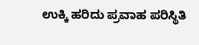ಉಕ್ಕಿ ಹರಿದು ಪ್ರವಾಹ ಪರಿಸ್ಥಿತಿ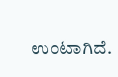ಉಂಟಾಗಿದೆ.